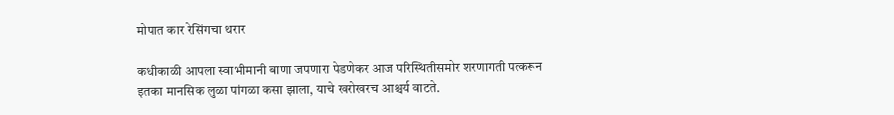मोपात कार रेसिंगचा थरार

कधीकाळी आपला स्वाभीमानी बाणा जपणारा पेडणेकर आज परिस्थितीसमोर शरणागती पत्करून इतका मानसिक लुळा पांगळा कसा झाला, याचे खरोखरच आश्चर्य वाटते.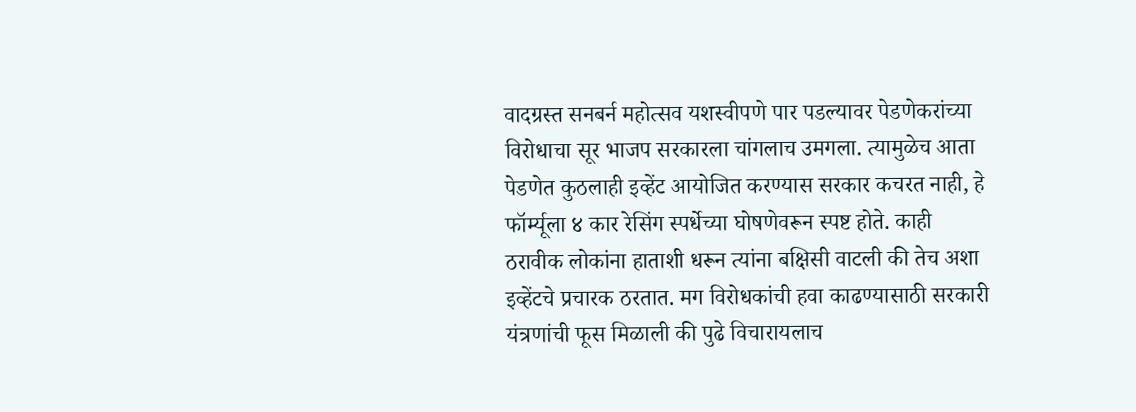वादग्रस्त सनबर्न महोत्सव यशस्वीपणे पार पडल्यावर पेडणेकरांच्या विरोधाचा सूर भाजप सरकारला चांगलाच उमगला. त्यामुळेच आता पेडणेत कुठलाही इव्हेंट आयोजित करण्यास सरकार कचरत नाही, हे फॉर्म्यूला ४ कार रेसिंग स्पर्धेच्या घोषणेवरून स्पष्ट होते. काही ठरावीक लोकांना हाताशी धरून त्यांना बक्षिसी वाटली की तेच अशा इव्हेंटचे प्रचारक ठरतात. मग विरोधकांची हवा काढण्यासाठी सरकारी यंत्रणांची फूस मिळाली की पुढे विचारायलाच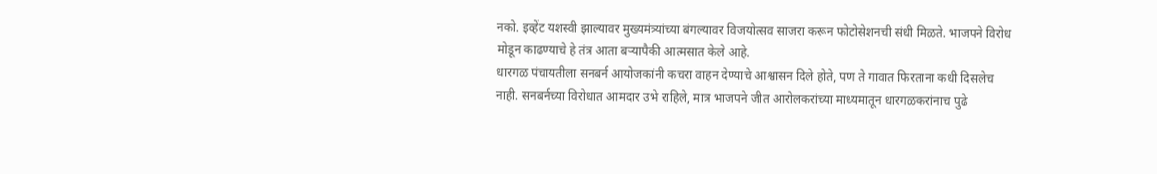नको. इव्हेंट यशस्वी झाल्यावर मुख्यमंत्र्यांच्या बंगल्यावर विजयोत्सव साजरा करून फोटोसेशनची संधी मिळते. भाजपने विरोध मोडून काढण्याचे हे तंत्र आता बऱ्यापैकी आत्मसात केले आहे.
धारगळ पंचायतीला सनबर्न आयोजकांनी कचरा वाहन देण्याचे आश्वासन दिले होते, पण ते गावात फिरताना कधी दिसलेच नाही. सनबर्नच्या विरोधात आमदार उभे राहिले, मात्र भाजपने जीत आरोलकरांच्या माध्यमातून धारगळकरांनाच पुढे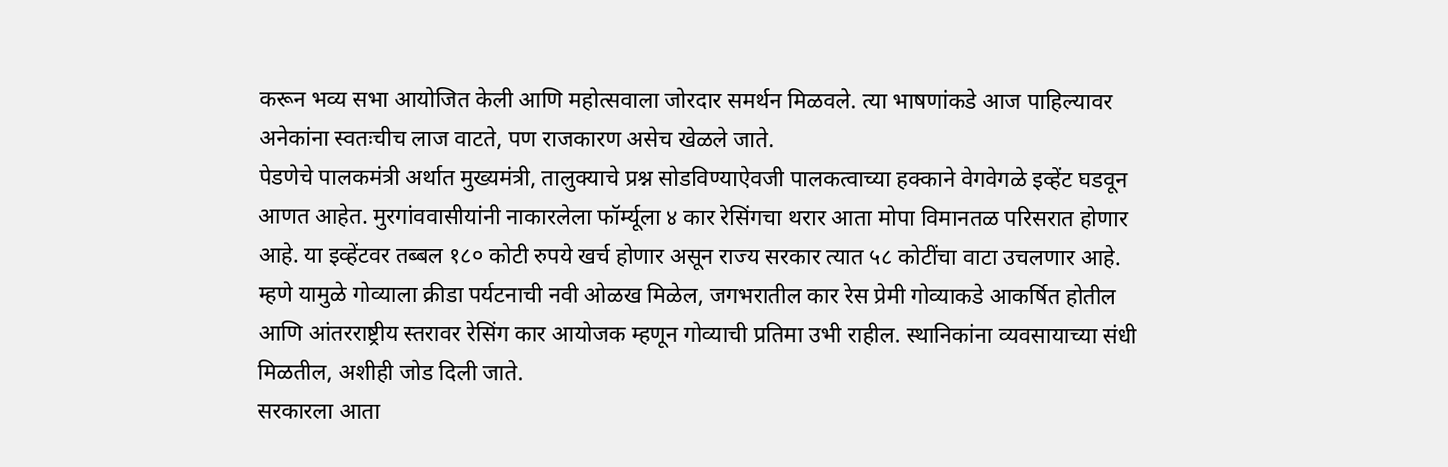करून भव्य सभा आयोजित केली आणि महोत्सवाला जोरदार समर्थन मिळवले. त्या भाषणांकडे आज पाहिल्यावर अनेकांना स्वतःचीच लाज वाटते, पण राजकारण असेच खेळले जाते.
पेडणेचे पालकमंत्री अर्थात मुख्यमंत्री, तालुक्याचे प्रश्न सोडविण्याऐवजी पालकत्वाच्या हक्काने वेगवेगळे इव्हेंट घडवून आणत आहेत. मुरगांववासीयांनी नाकारलेला फॉर्म्यूला ४ कार रेसिंगचा थरार आता मोपा विमानतळ परिसरात होणार आहे. या इव्हेंटवर तब्बल १८० कोटी रुपये खर्च होणार असून राज्य सरकार त्यात ५८ कोटींचा वाटा उचलणार आहे. म्हणे यामुळे गोव्याला क्रीडा पर्यटनाची नवी ओळख मिळेल, जगभरातील कार रेस प्रेमी गोव्याकडे आकर्षित होतील आणि आंतरराष्ट्रीय स्तरावर रेसिंग कार आयोजक म्हणून गोव्याची प्रतिमा उभी राहील. स्थानिकांना व्यवसायाच्या संधी मिळतील, अशीही जोड दिली जाते.
सरकारला आता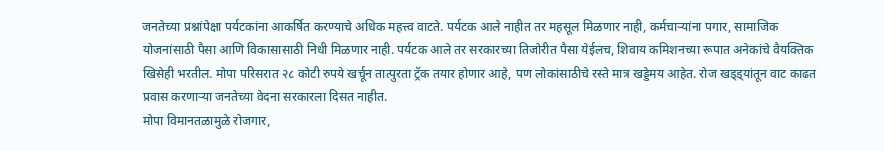जनतेच्या प्रश्नांपेक्षा पर्यटकांना आकर्षित करण्याचे अधिक महत्त्व वाटते. पर्यटक आले नाहीत तर महसूल मिळणार नाही, कर्मचाऱ्यांना पगार, सामाजिक योजनांसाठी पैसा आणि विकासासाठी निधी मिळणार नाही. पर्यटक आले तर सरकारच्या तिजोरीत पैसा येईलच, शिवाय कमिशनच्या रूपात अनेकांचे वैयक्तिक खिसेही भरतील. मोपा परिसरात २८ कोटी रुपये खर्चून तात्पुरता ट्रॅक तयार होणार आहे, पण लोकांसाठीचे रस्ते मात्र खड्डेमय आहेत. रोज खड्ड्यांतून वाट काढत प्रवास करणाऱ्या जनतेच्या वेदना सरकारला दिसत नाहीत.
मोपा विमानतळामुळे रोजगार,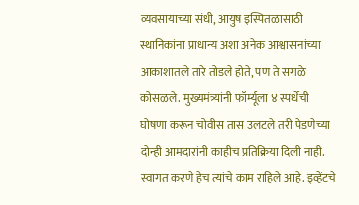व्यवसायाच्या संधी, आयुष इस्पितळासाठी स्थानिकांना प्राधान्य अशा अनेक आश्वासनांच्या आकाशातले तारे तोडले होते, पण ते सगळे कोसळले. मुख्यमंत्र्यांनी फॉर्म्यूला ४ स्पर्धेची घोषणा करून चोवीस तास उलटले तरी पेडणेच्या दोन्ही आमदारांनी काहीच प्रतिक्रिया दिली नाही. स्वागत करणे हेच त्यांचे काम राहिले आहे. इव्हेंटचे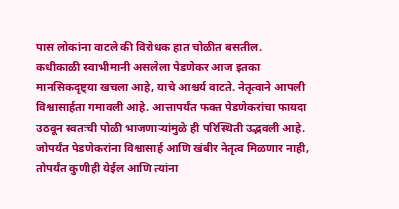पास लोकांना वाटले की विरोधक हात चोळीत बसतील.
कधीकाळी स्वाभीमानी असलेला पेडणेकर आज इतका मानसिकदृष्ट्या खचला आहे, याचे आश्चर्य वाटते. नेतृत्वाने आपली विश्वासार्हता गमावली आहे. आत्तापर्यंत फक्त पेडणेकरांचा फायदा उठवून स्वतःची पोळी भाजणाऱ्यांमुळे ही परिस्थिती उद्भवली आहे. जोपर्यंत पेडणेकरांना विश्वासार्ह आणि खंबीर नेतृत्व मिळणार नाही, तोपर्यंत कुणीही येईल आणि त्यांना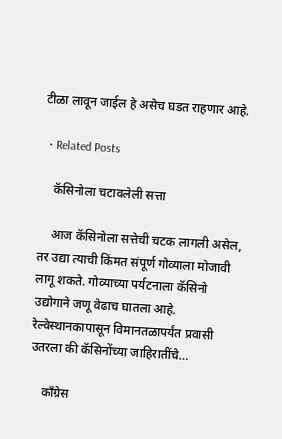टीळा लावून जाईल हे असेच घडत राहणार आहे.

  • Related Posts

    कॅसिनोला चटावलेली सत्ता

    आज कॅसिनोला सत्तेची चटक लागली असेल, तर उद्या त्याची किंमत संपूर्ण गोव्याला मोजावी लागू शकते. गोव्याच्या पर्यटनाला कॅसिनो उद्योगाने जणू वेढाच घातला आहे. रेल्वेस्थानकापासून विमानतळापर्यंत प्रवासी उतरला की कॅसिनोंच्या जाहिरातींचे…

    काँग्रेस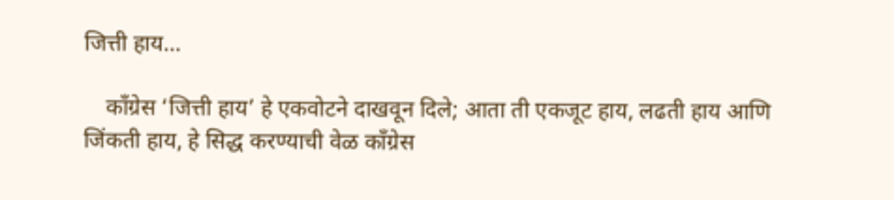जित्ती हाय…

    काँग्रेस ‘जित्ती हाय’ हे एकवोटने दाखवून दिले; आता ती एकजूट हाय, लढती हाय आणि जिंकती हाय, हे सिद्ध करण्याची वेळ काँग्रेस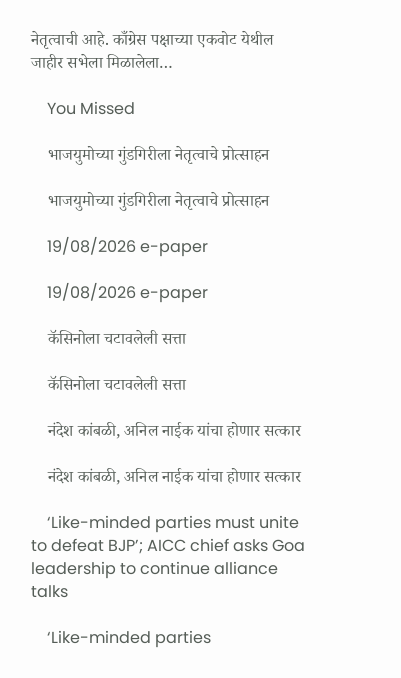नेतृत्वाची आहे. काँग्रेस पक्षाच्या एकवोट येथील जाहीर सभेला मिळालेला…

    You Missed

    भाजयुमोच्या गुंडगिरीला नेतृत्वाचे प्रोत्साहन

    भाजयुमोच्या गुंडगिरीला नेतृत्वाचे प्रोत्साहन

    19/08/2026 e-paper

    19/08/2026 e-paper

    कॅसिनोला चटावलेली सत्ता

    कॅसिनोला चटावलेली सत्ता

    नंदेश कांबळी, अनिल नाईक यांचा होणार सत्कार

    नंदेश कांबळी, अनिल नाईक यांचा होणार सत्कार

    ‘Like-minded parties must unite to defeat BJP’; AICC chief asks Goa leadership to continue alliance talks

    ‘Like-minded parties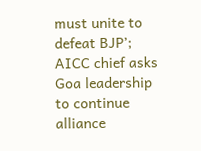must unite to defeat BJP’; AICC chief asks Goa leadership to continue alliance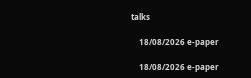talks

    18/08/2026 e-paper

    18/08/2026 e-paper